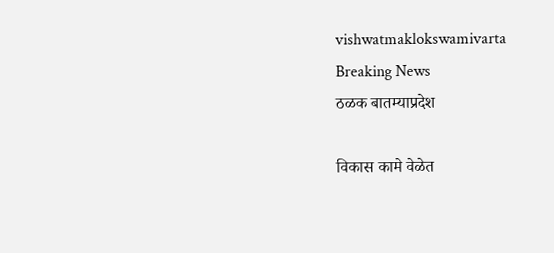vishwatmaklokswamivarta
Breaking News
ठळक बातम्याप्रदेश

विकास कामे वेळेत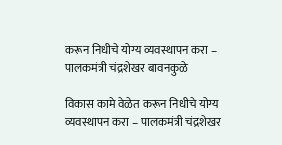करून निधीचे योग्य व्यवस्थापन करा – पालकमंत्री चंद्रशेखर बावनकुळे

विकास कामे वेळेत करून निधीचे योग्य व्यवस्थापन करा – पालकमंत्री चंद्रशेखर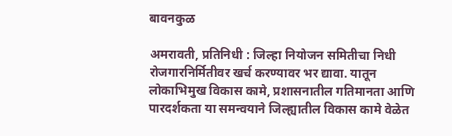बावनकुळ

अमरावती, प्रतिनिधी : जिल्हा नियोजन समितीचा निधी रोजगारनिर्मितीवर खर्च करण्यावर भर द्यावा. यातून लोकाभिमुख विकास कामे, प्रशासनातील गतिमानता आणि पारदर्शकता या समन्वयाने जिल्ह्यातील विकास कामे वेळेत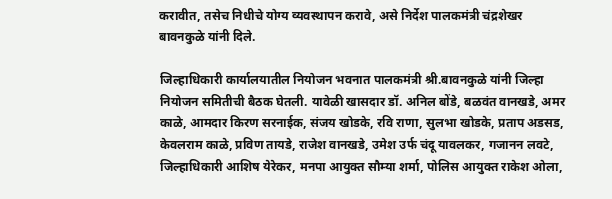करावीत, तसेच निधीचे योग्य व्यवस्थापन करावे, असे निर्देश पालकमंत्री चंद्रशेखर बावनकुळे यांनी दिले.

जिल्हाधिकारी कार्यालयातील नियोजन भवनात पालकमंत्री श्री.बावनकुळे यांनी जिल्हा नियोजन समितीची बैठक घेतली. यावेळी खासदार डॉ. अनिल बोंडे, बळवंत वानखडे, अमर काळे, आमदार किरण सरनाईक, संजय खोडके, रवि राणा, सुलभा खोडके, प्रताप अडसड, केवलराम काळे, प्रविण तायडे, राजेश वानखडे, उमेश उर्फ चंदू यावलकर, गजानन लवटे, जिल्हाधिकारी आशिष येरेकर, मनपा आयुक्त सौम्या शर्मा, पोलिस आयुक्त राकेश ओला,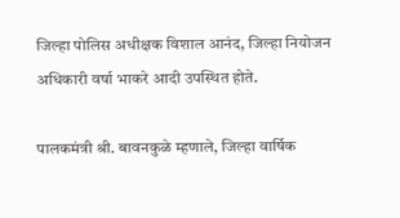जिल्हा पोलिस अधीक्षक विशाल आनंद, जिल्हा नियोजन अधिकारी वर्षा भाकरे आदी उपस्थित होते.

पालकमंत्री श्री. बावनकुळे म्हणाले, जिल्हा वार्षिक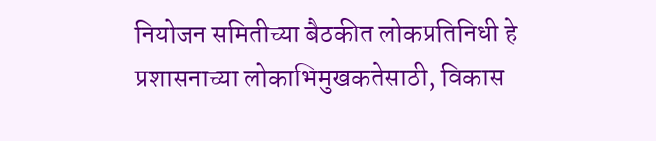नियोजन समितीच्या बैठकीत लोकप्रतिनिधी हे प्रशासनाच्या लोकाभिमुखकतेसाठी, विकास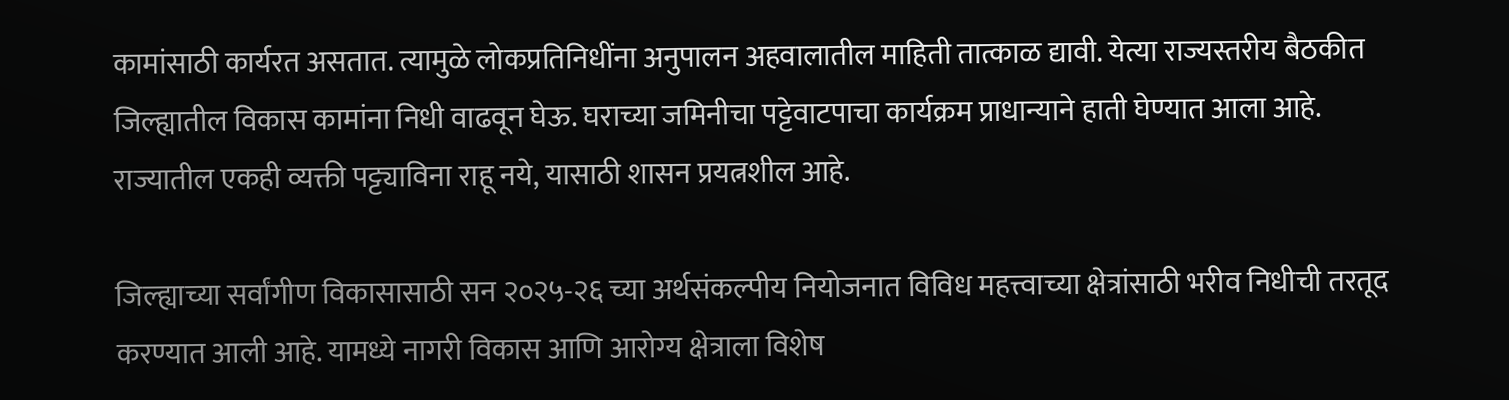कामांसाठी कार्यरत असतात. त्यामुळे लोकप्रतिनिधींना अनुपालन अहवालातील माहिती तात्काळ द्यावी. येत्या राज्यस्तरीय बैठकीत जिल्ह्यातील विकास कामांना निधी वाढवून घेऊ. घराच्या जमिनीचा पट्टेवाटपाचा कार्यक्रम प्राधान्याने हाती घेण्यात आला आहे. राज्यातील एकही व्यक्ती पट्ट्याविना राहू नये, यासाठी शासन प्रयत्नशील आहे.

जिल्ह्याच्या सर्वांगीण विकासासाठी सन २०२५-२६ च्या अर्थसंकल्पीय नियोजनात विविध महत्त्वाच्या क्षेत्रांसाठी भरीव निधीची तरतूद करण्यात आली आहे. यामध्ये नागरी विकास आणि आरोग्य क्षेत्राला विशेष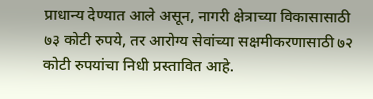प्राधान्य देण्यात आले असून, नागरी क्षेत्राच्या विकासासाठी ७३ कोटी रुपये, तर आरोग्य सेवांच्या सक्षमीकरणासाठी ७२ कोटी रुपयांचा निधी प्रस्तावित आहे.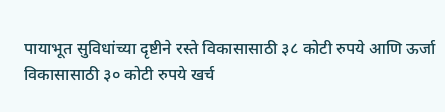पायाभूत सुविधांच्या दृष्टीने रस्ते विकासासाठी ३८ कोटी रुपये आणि ऊर्जा विकासासाठी ३० कोटी रुपये खर्च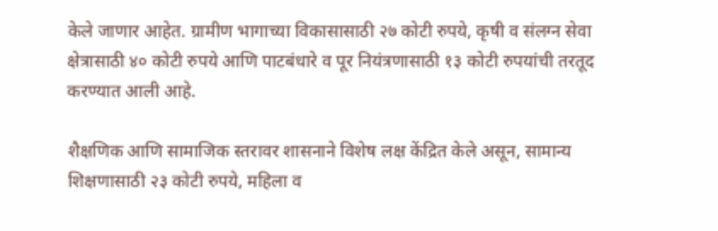केले जाणार आहेत. ग्रामीण भागाच्या विकासासाठी २७ कोटी रुपये, कृषी व संलग्न सेवा क्षेत्रासाठी ४० कोटी रुपये आणि पाटबंधारे व पूर नियंत्रणासाठी १३ कोटी रुपयांची तरतूद करण्यात आली आहे.

शैक्षणिक आणि सामाजिक स्तरावर शासनाने विशेष लक्ष केंद्रित केले असून, सामान्य शिक्षणासाठी २३ कोटी रुपये, महिला व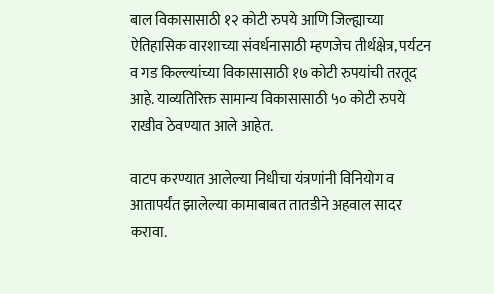बाल विकासासाठी १२ कोटी रुपये आणि जिल्ह्याच्या ऐतिहासिक वारशाच्या संवर्धनासाठी म्हणजेच तीर्थक्षेत्र, पर्यटन व गड किल्ल्यांच्या विकासासाठी १७ कोटी रुपयांची तरतूद आहे. याव्यतिरिक्त सामान्य विकासासाठी ५० कोटी रुपये राखीव ठेवण्यात आले आहेत.

वाटप करण्यात आलेल्या निधीचा यंत्रणांनी विनियोग व आतापर्यंत झालेल्या कामाबाबत तातडीने अहवाल सादर करावा.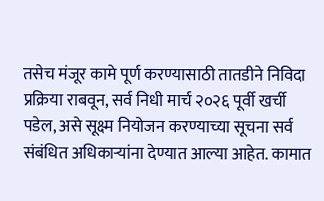तसेच मंजूर कामे पूर्ण करण्यासाठी तातडीने निविदा प्रक्रिया राबवून, सर्व निधी मार्च २०२६ पूर्वी खर्ची पडेल, असे सूक्ष्म नियोजन करण्याच्या सूचना सर्व संबंधित अधिकाऱ्यांना देण्यात आल्या आहेत. कामात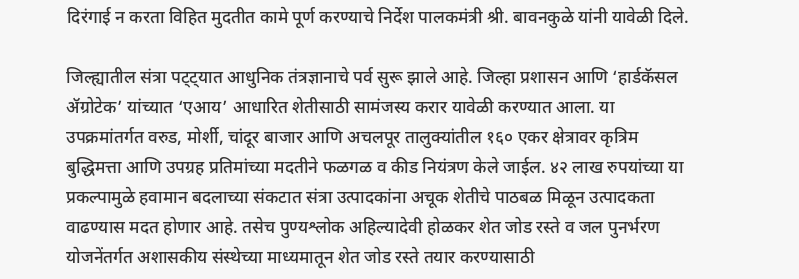दिरंगाई न करता विहित मुदतीत कामे पूर्ण करण्याचे निर्देश पालकमंत्री श्री. बावनकुळे यांनी यावेळी दिले.

जिल्ह्यातील संत्रा पट्ट्यात आधुनिक तंत्रज्ञानाचे पर्व सुरू झाले आहे. जिल्हा प्रशासन आणि ‘हार्डकॅसल ॲग्रोटेक’ यांच्यात ‘एआय’ आधारित शेतीसाठी सामंजस्य करार यावेळी करण्यात आला. या उपक्रमांतर्गत वरुड, मोर्शी, चांदूर बाजार आणि अचलपूर तालुक्यांतील १६० एकर क्षेत्रावर कृत्रिम बुद्धिमत्ता आणि उपग्रह प्रतिमांच्या मदतीने फळगळ व कीड नियंत्रण केले जाईल. ४२ लाख रुपयांच्या या प्रकल्पामुळे हवामान बदलाच्या संकटात संत्रा उत्पादकांना अचूक शेतीचे पाठबळ मिळून उत्पादकता वाढण्यास मदत होणार आहे. तसेच पुण्यश्लोक अहिल्यादेवी होळकर शेत जोड रस्ते व जल पुनर्भरण योजनेंतर्गत अशासकीय संस्थेच्या माध्यमातून शेत जोड रस्ते तयार करण्यासाठी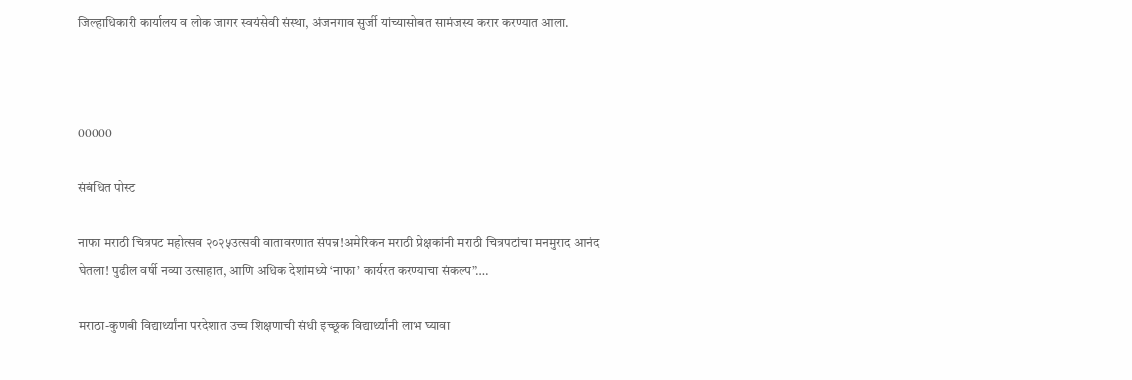जिल्हाधिकारी कार्यालय व लोक जागर स्वयंसेवी संस्था, अंजनगाव सुर्जी यांच्यासोबत सामंजस्य करार करण्यात आला.



00000

संबंधित पोस्ट

नाफा मराठी चित्रपट महोत्सव २०२५उत्सवी वातावरणात संपन्न!अमेरिकन मराठी प्रेक्षकांनी मराठी चित्रपटांचा मनमुराद आनंद घेतला! पुढील वर्षी नव्या उत्साहात, आणि अधिक देशांमध्ये ‘नाफा’ कार्यरत करण्याचा संकल्प”….

मराठा-कुणबी विद्यार्थ्यांना परदेशात उच्च शिक्षणाची संधी इच्छूक विद्यार्थ्यांनी लाभ घ्यावा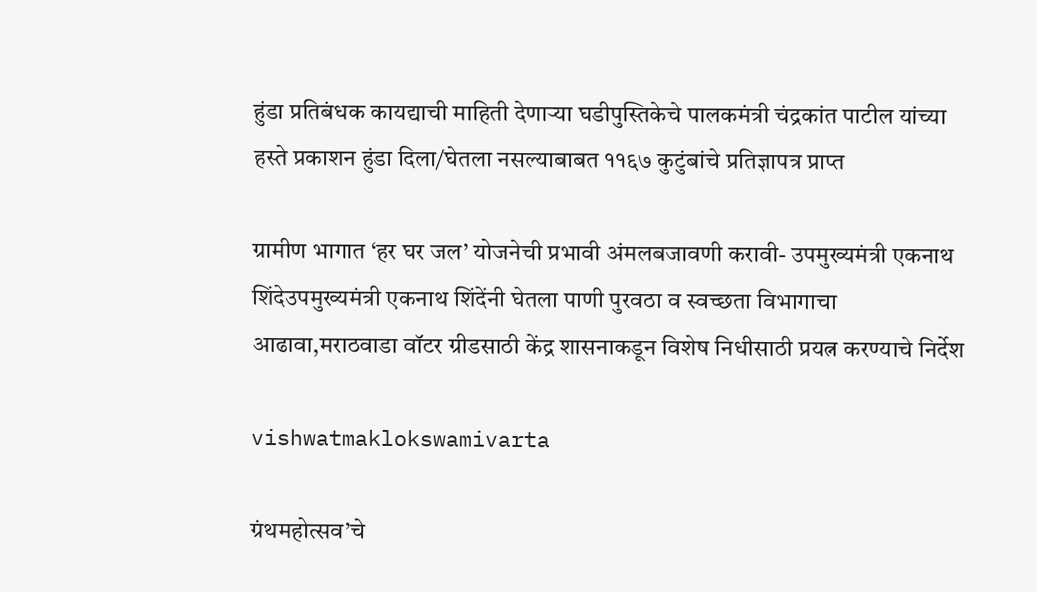हुंडा प्रतिबंधक कायद्याची माहिती देणाऱ्या घडीपुस्तिकेचे पालकमंत्री चंद्रकांत पाटील यांच्या हस्ते प्रकाशन हुंडा दिला/घेतला नसल्याबाबत ११६७ कुटुंबांचे प्रतिज्ञापत्र प्राप्त

ग्रामीण भागात ‘हर घर जल’ योजनेची प्रभावी अंमलबजावणी करावी- उपमुख्यमंत्री एकनाथ शिंदेउपमुख्यमंत्री एकनाथ शिंदेंनी घेतला पाणी पुरवठा व स्वच्छता विभागाचा आढावा,मराठवाडा वॉटर ग्रीडसाठी केंद्र शासनाकडून विशेष निधीसाठी प्रयत्न करण्याचे निर्देश

vishwatmaklokswamivarta

ग्रंथमहोत्सव’चे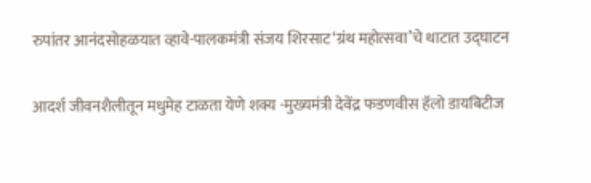रुपांतर आनंदसोहळयात व्हावे-पालकमंत्री संजय शिरसाट‘ग्रंथ महोत्सवा’चे थाटात उद्घाटन

आदर्श जीवनशैलीतून मधुमेह टाळता येणे शक्य -मुख्यमंत्री देवेंद्र फडणवीस हॅलो डायबिटीज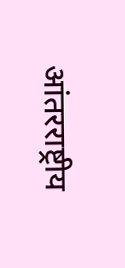आंतरराष्ट्रीय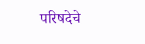परिषदेचे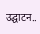उद्घाटन..